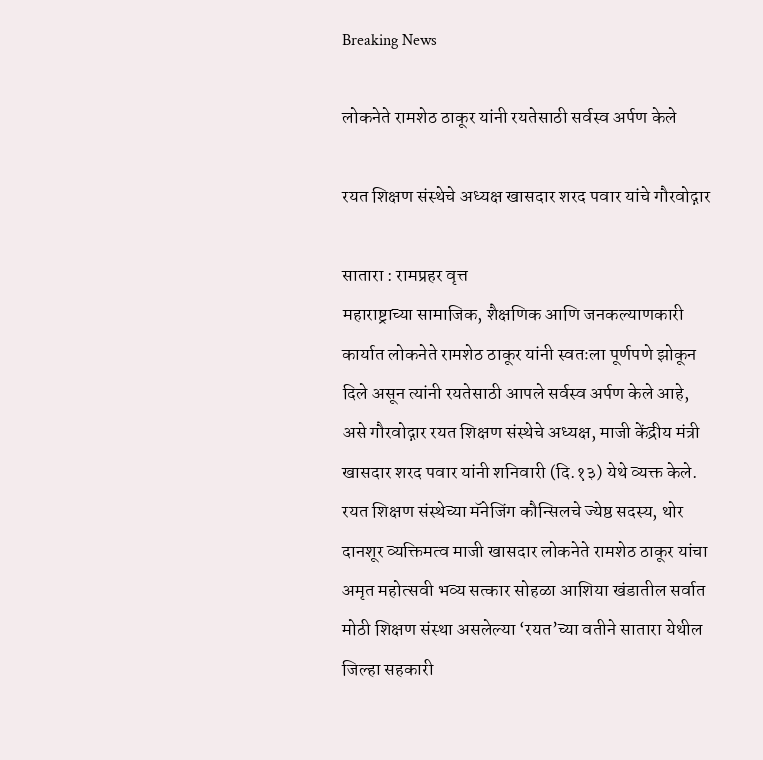Breaking News

लोकनेते रामशेठ ठाकूर यांनी रयतेसाठी सर्वस्व अर्पण केले

रयत शिक्षण संस्थेचे अध्यक्ष खासदार शरद पवार यांचे गौरवोद्गार

सातारा : रामप्रहर वृत्त
महाराष्ट्राच्या सामाजिक, शैक्षणिक आणि जनकल्याणकारी कार्यात लोकनेते रामशेठ ठाकूर यांनी स्वतःला पूर्णपणे झोकून दिले असून त्यांनी रयतेसाठी आपले सर्वस्व अर्पण केले आहे, असे गौरवोद्गार रयत शिक्षण संस्थेचे अध्यक्ष, माजी केंद्रीय मंत्री खासदार शरद पवार यांनी शनिवारी (दि.१३) येथे व्यक्त केले.
रयत शिक्षण संस्थेच्या मॅनेजिंग कौन्सिलचे ज्येष्ठ सदस्य, थोर दानशूर व्यक्तिमत्व माजी खासदार लोकनेते रामशेठ ठाकूर यांचा अमृत महोत्सवी भव्य सत्कार सोहळा आशिया खंडातील सर्वात मोठी शिक्षण संस्था असलेल्या ‌‘रयत‌’च्या वतीने सातारा येथील जिल्हा सहकारी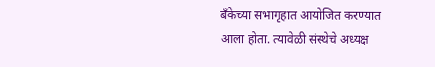बँकेच्या सभागृहात आयोजित करण्यात आला होता. त्यावेळी संस्थेचे अध्यक्ष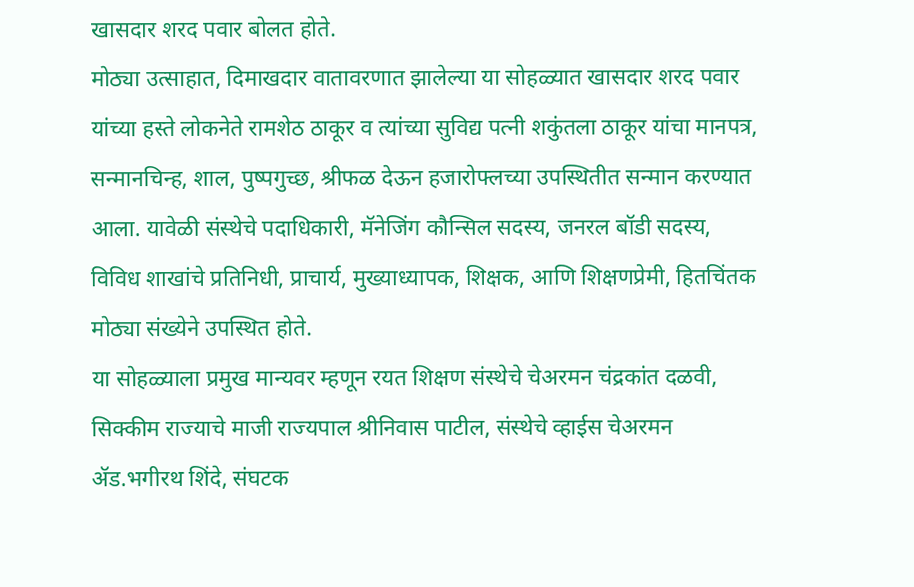खासदार शरद पवार बोलत होते.
मोठ्या उत्साहात, दिमाखदार वातावरणात झालेल्या या सोहळ्यात खासदार शरद पवार यांच्या हस्ते लोकनेते रामशेठ ठाकूर व त्यांच्या सुविद्य पत्नी शकुंतला ठाकूर यांचा मानपत्र, सन्मानचिन्ह, शाल, पुष्पगुच्छ, श्रीफळ देऊन हजारोफ्लच्या उपस्थितीत सन्मान करण्यात आला. यावेळी संस्थेचे पदाधिकारी, मॅनेजिंग कौन्सिल सदस्य, जनरल बॉडी सदस्य, विविध शाखांचे प्रतिनिधी, प्राचार्य, मुख्याध्यापक, शिक्षक, आणि शिक्षणप्रेमी, हितचिंतक मोठ्या संख्येने उपस्थित होते.
या सोहळ्याला प्रमुख मान्यवर म्हणून रयत शिक्षण संस्थेचे चेअरमन चंद्रकांत दळवी, सिक्कीम राज्याचे माजी राज्यपाल श्रीनिवास पाटील, संस्थेचे व्हाईस चेअरमन ॲड.भगीरथ शिंदे, संघटक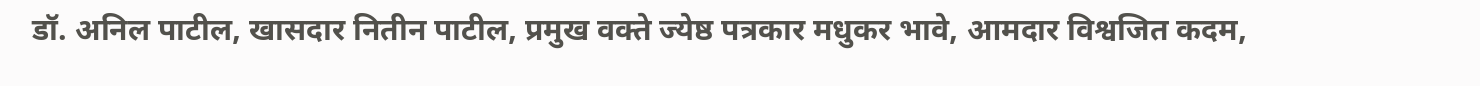डॉ. अनिल पाटील, खासदार नितीन पाटील, प्रमुख वक्ते ज्येष्ठ पत्रकार मधुकर भावे, आमदार विश्वजित कदम,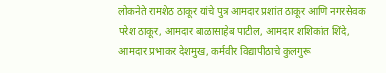लोकनेते रामशेठ ठाकूर यांचे पुत्र आमदार प्रशांत ठाकूर आणि नगरसेवक परेश ठाकूर, आमदार बाळासाहेब पाटील, आमदार शशिकांत शिंदे, आमदार प्रभाकर देशमुख, कर्मवीर विद्यापीठाचे कुलगुरू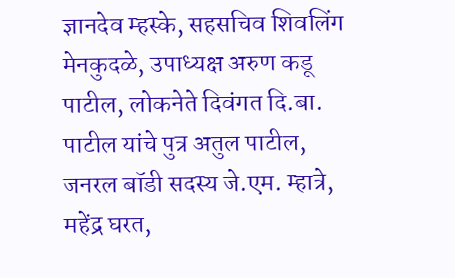ज्ञानदेव म्हस्के, सहसचिव शिवलिंग मेनकुदळे, उपाध्यक्ष अरुण कडू पाटील, लोकनेते दिवंगत दि.बा. पाटील यांचे पुत्र अतुल पाटील, जनरल बॉडी सदस्य जे.एम. म्हात्रे, महेंद्र घरत,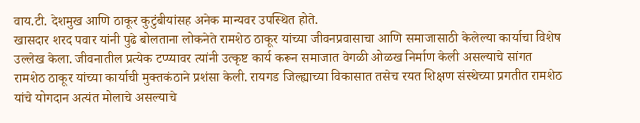वाय.टी. देशमुख आणि ठाकूर कुटुंबीयांसह अनेक मान्यवर उपस्थित होते.
खासदार शरद पवार यांनी पुढे बोलताना लोकनेते रामशेठ ठाकूर यांच्या जीवनप्रवासाचा आणि समाजासाठी केलेल्या कार्याचा विशेष उल्लेख केला. जीवनातील प्रत्येक टप्प्यावर त्यांनी उत्कृष्ट कार्य करून समाजात वेगळी ओळख निर्माण केली असल्याचे सांगत रामशेठ ठाकूर यांच्या कार्याची मुक्तकंठाने प्रशंसा केली. रायगड जिल्ह्याच्या विकासात तसेच रयत शिक्षण संस्थेच्या प्रगतीत रामशेठ यांचे योगदान अत्यंत मोलाचे असल्याचे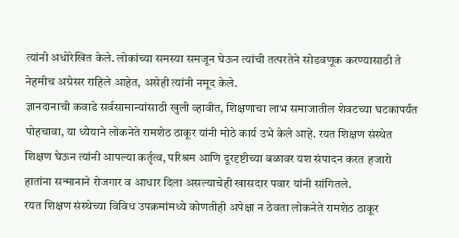त्यांनी अधोरेखित केले. लोकांच्या समस्या समजून घेऊन त्यांची तत्परतेने सोडवणूक करण्यासाठी ते नेहमीच अग्रेसर राहिले आहेत, असेही त्यांनी नमूद केले.
ज्ञानदानाची कवाडे सर्वसामान्यांसाठी खुली व्हावीत, शिक्षणाचा लाभ समाजातील शेवटच्या घटकापर्यंत पोहचावा, या ध्येयाने लोकनेते रामशेठ ठाकूर यांनी मोठे कार्य उभे केले आहे. रयत शिक्षण संस्थेत शिक्षण घेऊन त्यांनी आपल्या कर्तृत्व, परिश्रम आणि दूरदृष्टीच्या बळावर यश संपादन करत हजारो हातांना सन्मानाने रोजगार व आधार दिला असल्याचेही खासदार पवार यांनी सांगितले.
रयत शिक्षण संस्थेच्या विविध उपक्रमांमध्ये कोणतीही अपेक्षा न ठेवता लोकनेते रामशेठ ठाकूर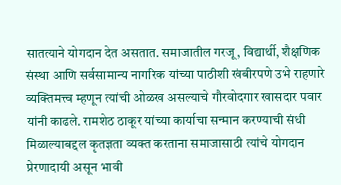सातत्याने योगदान देत असतात. समाजातील गरजू, विद्यार्थी, शैक्षणिक संस्था आणि सर्वसामान्य नागरिक यांच्या पाठीशी खंबीरपणे उभे राहणारे व्यक्तिमत्त्व म्हणून त्यांची ओळख असल्याचे गौरवोदगार खासदार पवार यांनी काढले. रामशेठ ठाकूर यांच्या कार्याचा सन्मान करण्याची संधी मिळाल्याबद्दल कृतज्ञता व्यक्त करताना समाजासाठी त्यांचे योगदान प्रेरणादायी असून भावी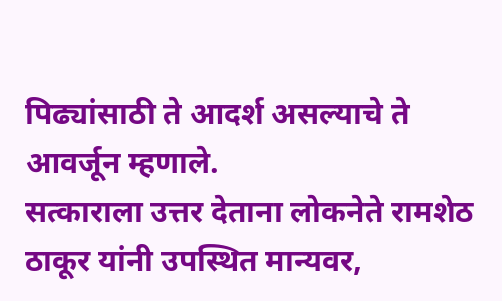पिढ्यांसाठी ते आदर्श असल्याचे ते आवर्जून म्हणाले.
सत्काराला उत्तर देताना लोकनेते रामशेठ ठाकूर यांनी उपस्थित मान्यवर,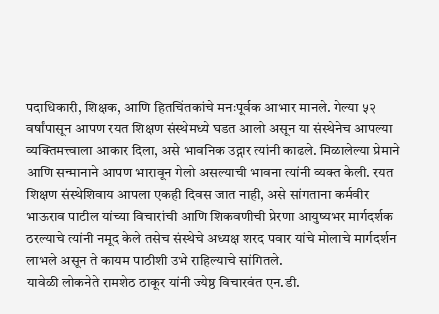पदाधिकारी, शिक्षक, आणि हितचिंतकांचे मनःपूर्वक आभार मानले. गेल्या ५२ वर्षांपासून आपण रयत शिक्षण संस्थेमध्ये घडत आलो असून या संस्थेनेच आपल्या व्यक्तिमत्त्वाला आकार दिला, असे भावनिक उद्गार त्यांनी काढले. मिळालेल्या प्रेमाने आणि सन्मानाने आपण भारावून गेलो असल्याची भावना त्यांनी व्यक्त केली. रयत शिक्षण संस्थेशिवाय आपला एकही दिवस जात नाही, असे सांगताना कर्मवीर भाऊराव पाटील यांच्या विचारांची आणि शिकवणीची प्रेरणा आयुष्यभर मार्गदर्शक ठरल्याचे त्यांनी नमूद केले तसेच संस्थेचे अध्यक्ष शरद पवार यांचे मोलाचे मार्गदर्शन लाभले असून ते कायम पाठीशी उभे राहिल्याचे सांगितले.
यावेळी लोकनेते रामशेठ ठाकूर यांनी ज्येष्ठ विचारवंत एन.डी.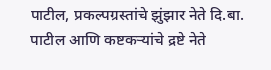पाटील, प्रकल्पग्रस्तांचे झुंझार नेते दि.बा. पाटील आणि कष्टकऱ्यांचे द्रष्टे नेते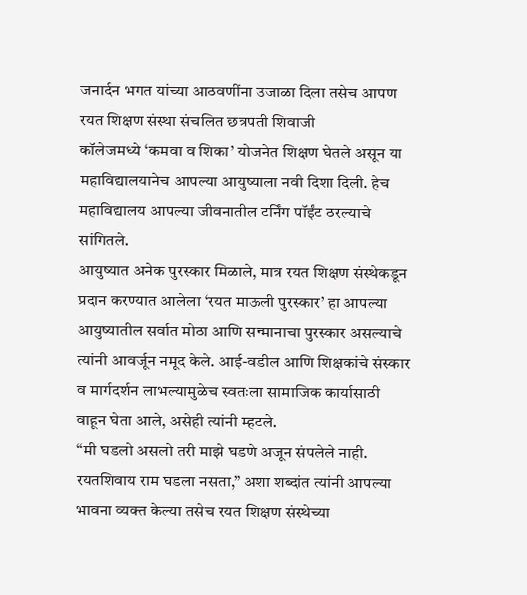जनार्दन भगत यांच्या आठवणींना उजाळा दिला तसेच आपण रयत शिक्षण संस्था संचलित छत्रपती शिवाजी कॉलेजमध्ये ‌‘कमवा व शिका‌’ योजनेत शिक्षण घेतले असून या महाविद्यालयानेच आपल्या आयुष्याला नवी दिशा दिली. हेच महाविद्यालय आपल्या जीवनातील टर्निंग पॉईंट ठरल्याचे सांगितले.
आयुष्यात अनेक पुरस्कार मिळाले, मात्र रयत शिक्षण संस्थेकडून प्रदान करण्यात आलेला ‌‘रयत माऊली पुरस्कार‌’ हा आपल्या आयुष्यातील सर्वात मोठा आणि सन्मानाचा पुरस्कार असल्याचे त्यांनी आवर्जून नमूद केले. आई-वडील आणि शिक्षकांचे संस्कार व मार्गदर्शन लाभल्यामुळेच स्वतःला सामाजिक कार्यासाठी वाहून घेता आले, असेही त्यांनी म्हटले.
“मी घडलो असलो तरी माझे घडणे अजून संपलेले नाही. रयतशिवाय राम घडला नसता,” अशा शब्दांत त्यांनी आपल्या भावना व्यक्त केल्या तसेच रयत शिक्षण संस्थेच्या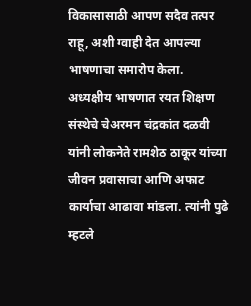विकासासाठी आपण सदैव तत्पर राहू, अशी ग्वाही देत आपल्या भाषणाचा समारोप केला.
अध्यक्षीय भाषणात रयत शिक्षण संस्थेचे चेअरमन चंद्रकांत दळवी यांनी लोकनेते रामशेठ ठाकूर यांच्या जीवन प्रवासाचा आणि अफाट कार्याचा आढावा मांडला. त्यांनी पुढे म्हटले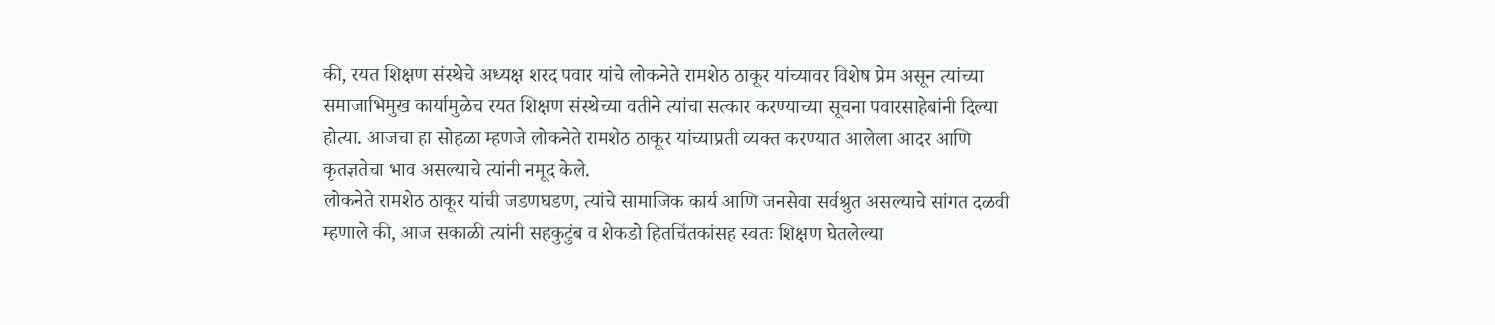की, रयत शिक्षण संस्थेचे अध्यक्ष शरद पवार यांचे लोकनेते रामशेठ ठाकूर यांच्यावर विशेष प्रेम असून त्यांच्या समाजाभिमुख कार्यामुळेच रयत शिक्षण संस्थेच्या वतीने त्यांचा सत्कार करण्याच्या सूचना पवारसाहेबांनी दिल्या होत्या. आजचा हा सोहळा म्हणजे लोकनेते रामशेठ ठाकूर यांच्याप्रती व्यक्त करण्यात आलेला आदर आणि कृतज्ञतेचा भाव असल्याचे त्यांनी नमूद केले.
लोकनेते रामशेठ ठाकूर यांची जडणघडण, त्यांचे सामाजिक कार्य आणि जनसेवा सर्वश्रुत असल्याचे सांगत दळवी म्हणाले की, आज सकाळी त्यांनी सहकुटुंब व शेकडो हितचिंतकांसह स्वतः शिक्षण घेतलेल्या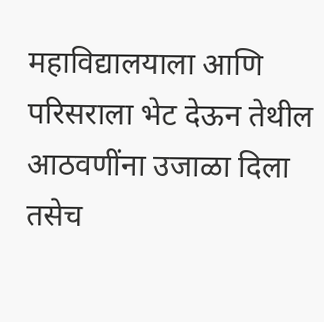महाविद्यालयाला आणि परिसराला भेट देऊन तेथील आठवणींना उजाळा दिला तसेच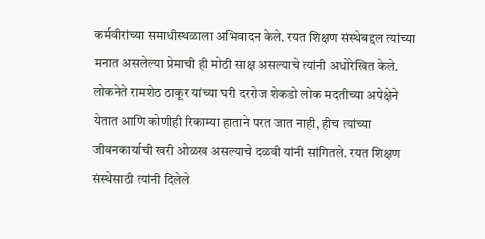कर्मवीरांच्या समाधीस्थळाला अभिवादन केले. रयत शिक्षण संस्थेबद्दल त्यांच्या मनात असलेल्या प्रेमाची ही मोठी साक्ष असल्याचे त्यांनी अधोरेखित केले. लोकनेते रामशेठ ठाकूर यांच्या घरी दररोज शेकडो लोक मदतीच्या अपेक्षेने येतात आणि कोणीही रिकाम्या हाताने परत जात नाही, हीच त्यांच्या जीवनकार्याची खरी ओळख असल्याचे दळवी यांनी सांगितले. रयत शिक्षण संस्थेसाठी त्यांनी दिलेले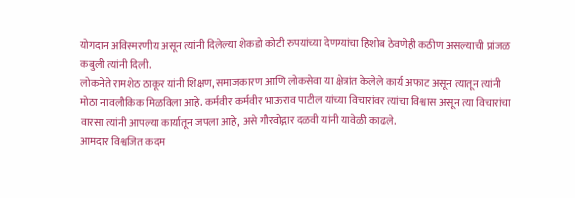योगदान अविस्मरणीय असून त्यांनी दिलेल्या शेकडो कोटी रुपयांच्या देणग्यांचा हिशोब ठेवणेही कठीण असल्याची प्रांजळ कबुली त्यांनी दिली.
लोकनेते रामशेठ ठाकूर यांनी शिक्षण, समाजकारण आणि लोकसेवा या क्षेत्रांत केलेले कार्य अफाट असून त्यातून त्यांनी मोठा नावलौकिक मिळविला आहे. कर्मवीर कर्मवीर भाऊराव पाटील यांच्या विचारांवर त्यांचा विश्वास असून त्या विचारांचा वारसा त्यांनी आपल्या कार्यातून जपला आहे, असे गौरवोद्गार दळवी यांनी यावेळी काढले.
आमदार विश्वजित कदम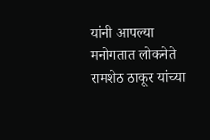यांनी आपल्या मनोगतात लोकनेते रामशेठ ठाकूर यांच्या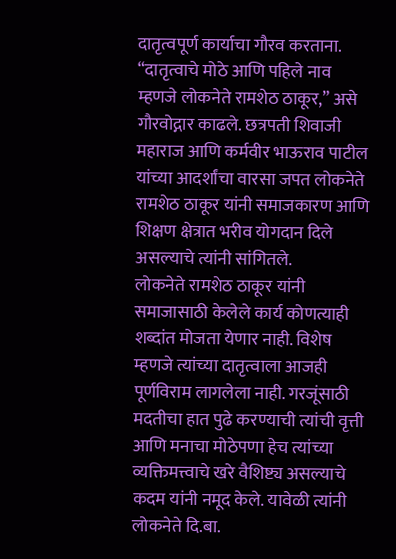दातृत्वपूर्ण कार्याचा गौरव करताना. “दातृत्वाचे मोठे आणि पहिले नाव म्हणजे लोकनेते रामशेठ ठाकूर,” असे गौरवोद्गार काढले. छत्रपती शिवाजी महाराज आणि कर्मवीर भाऊराव पाटील यांच्या आदर्शांचा वारसा जपत लोकनेते रामशेठ ठाकूर यांनी समाजकारण आणि शिक्षण क्षेत्रात भरीव योगदान दिले असल्याचे त्यांनी सांगितले.
लोकनेते रामशेठ ठाकूर यांनी समाजासाठी केलेले कार्य कोणत्याही शब्दांत मोजता येणार नाही. विशेष म्हणजे त्यांच्या दातृत्वाला आजही पूर्णविराम लागलेला नाही. गरजूंसाठी मदतीचा हात पुढे करण्याची त्यांची वृत्ती आणि मनाचा मोठेपणा हेच त्यांच्या व्यक्तिमत्त्वाचे खरे वैशिष्ट्य असल्याचे कदम यांनी नमूद केले. यावेळी त्यांनी लोकनेते दि.बा.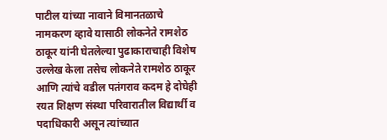पाटील यांच्या नावाने विमानतळाचे नामकरण व्हावे यासाठी लोकनेते रामशेठ ठाकूर यांनी घेतलेल्या पुढाकाराचाही विशेष उल्लेख केला तसेच लोकनेते रामशेठ ठाकूर आणि त्यांचे वडील पतंगराव कदम हे दोघेही रयत शिक्षण संस्था परिवारातील विद्यार्थी व पदाधिकारी असून त्यांच्यात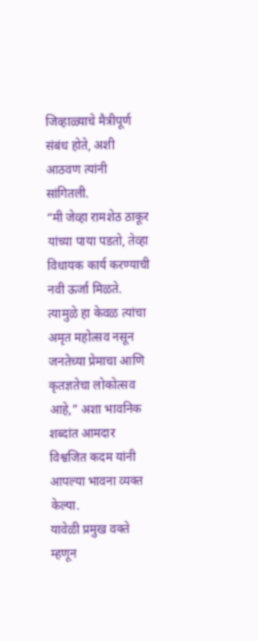जिव्हाळ्याचे मैत्रीपूर्ण संबंध होते, अशी आठवण त्यांनी सांगितली.
“मी जेव्हा रामशेठ ठाकूर यांच्या पाया पडतो, तेव्हा विधायक कार्य करण्याची नवी ऊर्जा मिळते. त्यामुळे हा केवळ त्यांचा अमृत महोत्सव नसून जनतेच्या प्रेमाचा आणि कृतज्ञतेचा लोकोत्सव आहे,” अशा भावनिक शब्दांत आमदार विश्वजित कदम यांनी आपल्या भावना व्यक्त केल्या.
यावेळी प्रमुख वक्ते म्हणून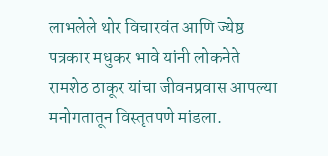लाभलेले थोर विचारवंत आणि ज्येष्ठ पत्रकार मधुकर भावे यांनी लोकनेते रामशेठ ठाकूर यांचा जीवनप्रवास आपल्या मनोगतातून विस्तृतपणे मांडला.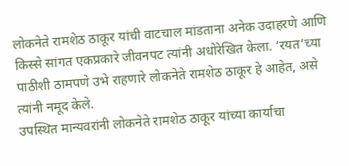लोकनेते रामशेठ ठाकूर यांची वाटचाल मांडताना अनेक उदाहरणे आणि किस्से सांगत एकप्रकारे जीवनपट त्यांनी अधोरेखित केला. ‘रयत‌’च्या पाठीशी ठामपणे उभे राहणारे लोकनेते रामशेठ ठाकूर हे आहेत, असे त्यांनी नमूद केले.
उपस्थित मान्यवरांनी लोकनेते रामशेठ ठाकूर यांच्या कार्याचा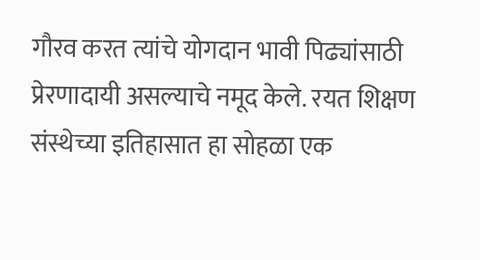गौरव करत त्यांचे योगदान भावी पिढ्यांसाठी प्रेरणादायी असल्याचे नमूद केले. रयत शिक्षण संस्थेच्या इतिहासात हा सोहळा एक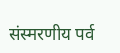संस्मरणीय पर्व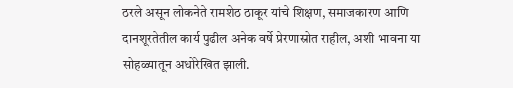ठरले असून लोकनेते रामशेठ ठाकूर यांचे शिक्षण, समाजकारण आणि दानशूरतेतील कार्य पुढील अनेक वर्षे प्रेरणास्रोत राहील, अशी भावना या सोहळ्यातून अधोरेखित झाली.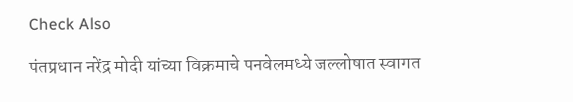Check Also

पंतप्रधान नरेंद्र मोदी यांच्या विक्रमाचे पनवेलमध्ये जल्लोषात स्वागत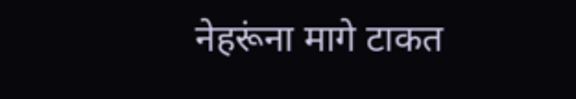नेहरूंना मागे टाकत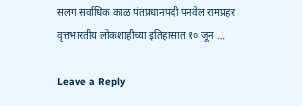सलग सर्वाधिक काळ पंतप्रधानपदी पनवेल रामप्रहर वृत्तभारतीय लोकशाहीच्या इतिहासात १० जून …

Leave a Reply